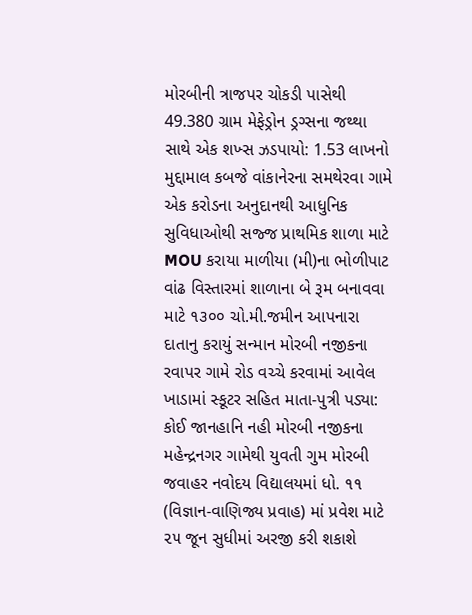મોરબીની ત્રાજપર ચોકડી પાસેથી 49.380 ગ્રામ મેફેડ્રોન ડ્રગ્સના જથ્થા સાથે એક શખ્સ ઝડપાયો: 1.53 લાખનો મુદ્દામાલ કબજે વાંકાનેરના સમથેરવા ગામે એક કરોડના અનુદાનથી આધુનિક સુવિધાઓથી સજ્જ પ્રાથમિક શાળા માટે MOU કરાયા માળીયા (મી)ના ભોળીપાટ વાંઢ વિસ્તારમાં શાળાના બે રૂમ બનાવવા માટે ૧૩૦૦ ચો.મી.જમીન આપનારા દાતાનુ કરાયું સન્માન મોરબી નજીકના રવાપર ગામે રોડ વચ્ચે કરવામાં આવેલ ખાડામાં સ્કૂટર સહિત માતા-પુત્રી પડ્યા: કોઈ જાનહાનિ નહી મોરબી નજીકના મહેન્દ્રનગર ગામેથી યુવતી ગુમ મોરબી જવાહર નવોદય વિદ્યાલયમાં ધો. ૧૧ (વિજ્ઞાન-વાણિજ્ય પ્રવાહ) માં પ્રવેશ માટે ૨૫ જૂન સુધીમાં અરજી કરી શકાશે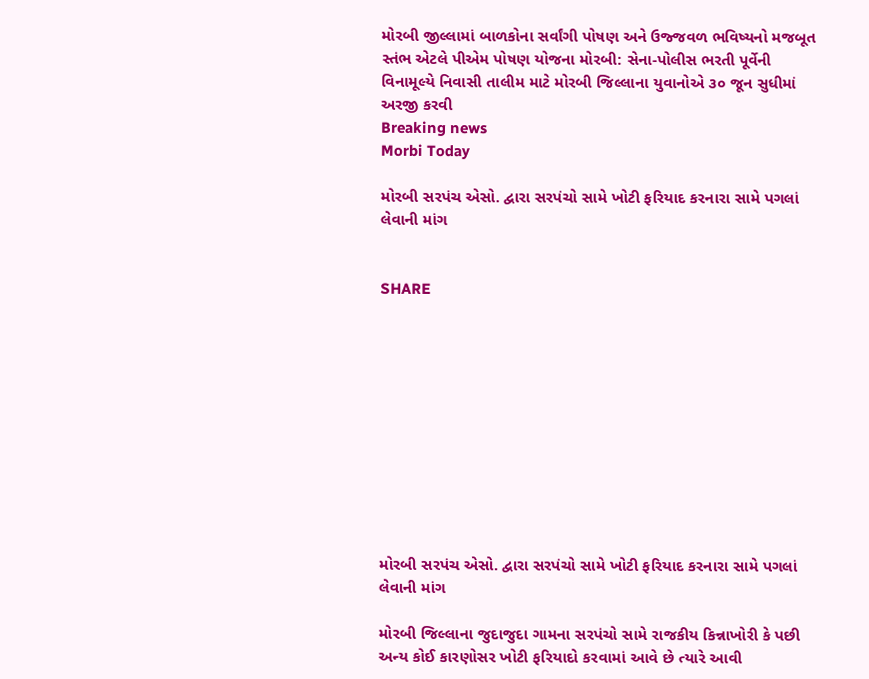મોરબી જીલ્લામાં બાળકોના સર્વાંગી પોષણ અને ઉજ્જવળ ભવિષ્યનો મજબૂત સ્તંભ એટલે પીએમ પોષણ યોજના મોરબી: સેના-પોલીસ ભરતી પૂર્વેની વિનામૂલ્યે નિવાસી તાલીમ માટે મોરબી જિલ્લાના યુવાનોએ ૩૦ જૂન સુધીમાં અરજી કરવી
Breaking news
Morbi Today

મોરબી સરપંચ એસો. દ્વારા સરપંચો સામે ખોટી ફરિયાદ કરનારા સામે પગલાં લેવાની માંગ


SHARE











મોરબી સરપંચ એસો. દ્વારા સરપંચો સામે ખોટી ફરિયાદ કરનારા સામે પગલાં લેવાની માંગ

મોરબી જિલ્લાના જુદાજુદા ગામના સરપંચો સામે રાજકીય કિન્નાખોરી કે પછી અન્ય કોઈ કારણોસર ખોટી ફરિયાદો કરવામાં આવે છે ત્યારે આવી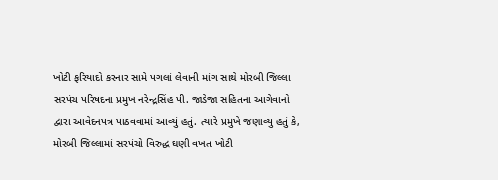ખોટી ફરિયાદો કરનાર સામે પગલાં લેવાની માંગ સાથે મોરબી જિલ્લા સરપંચ પરિષદના પ્રમુખ નરેન્દ્રસિંહ પી. જાડેજા સહિતના આગેવાનો દ્વારા આવેદનપત્ર પાઠવવામાં આવ્યું હતું. ત્યારે પ્રમુખે જણાવ્યુ હતું કે, મોરબી જિલ્લામાં સરપંચો વિરુદ્ધ ઘણી વખત ખોટી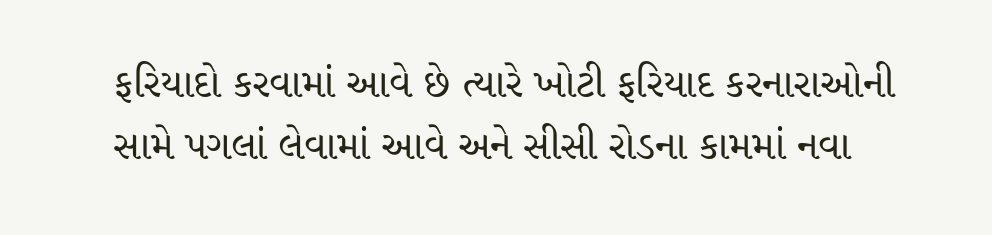ફરિયાદો કરવામાં આવે છે ત્યારે ખોટી ફરિયાદ કરનારાઓની સામે પગલાં લેવામાં આવે અને સીસી રોડના કામમાં નવા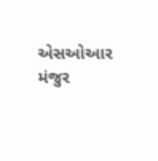એસઓઆર મંજુર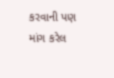કરવાની પણ માંગ કરેલ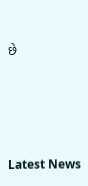છે






Latest News